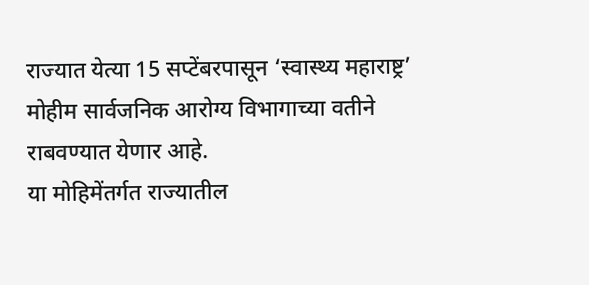राज्यात येत्या 15 सप्टेंबरपासून ‘स्वास्थ्य महाराष्ट्र’ मोहीम सार्वजनिक आरोग्य विभागाच्या वतीने राबवण्यात येणार आहे.
या मोहिमेंतर्गत राज्यातील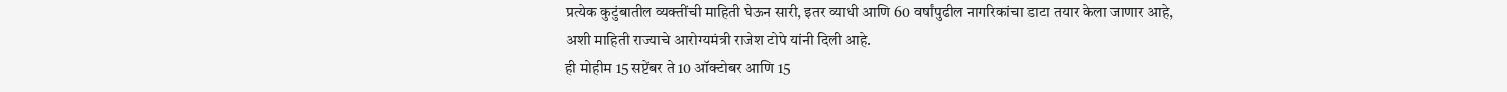प्रत्येक कुटुंबातील व्यक्तींची माहिती घेऊन सारी, इतर व्याधी आणि 60 वर्षांपुढील नागरिकांचा डाटा तयार केला जाणार आहे,
अशी माहिती राज्याचे आरोग्यमंत्री राजेश टोपे यांनी दिली आहे.
ही मोहीम 15 सप्टेंबर ते 10 ऑक्टोबर आणि 15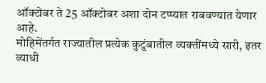ऑक्टोबर ते 25 ऑक्टोबर अशा दोन टप्प्यात राबवण्यात येणार आहे.
मोहिमेंतर्गत राज्यातील प्रत्येक कुटुंबातील व्यक्तींमध्ये सारी, इतर व्याधी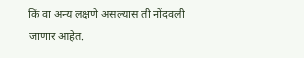किं वा अन्य लक्षणे असल्यास ती नोंदवली जाणार आहेत.